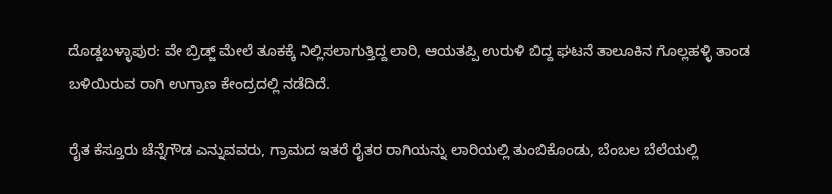ದೊಡ್ಡಬಳ್ಳಾಪುರ: ವೇ ಬ್ರಿಡ್ಜ್ ಮೇಲೆ ತೂಕಕ್ಕೆ ನಿಲ್ಲಿಸಲಾಗುತ್ತಿದ್ದ ಲಾರಿ, ಆಯತಪ್ಪಿ ಉರುಳಿ ಬಿದ್ದ ಘಟನೆ ತಾಲೂಕಿನ ಗೊಲ್ಲಹಳ್ಳಿ ತಾಂಡ ಬಳಿಯಿರುವ ರಾಗಿ ಉಗ್ರಾಣ ಕೇಂದ್ರದಲ್ಲಿ ನಡೆದಿದೆ.

ರೈತ ಕೆಸ್ತೂರು ಚೆನ್ನೆಗೌಡ ಎನ್ನುವವರು, ಗ್ರಾಮದ ಇತರೆ ರೈತರ ರಾಗಿಯನ್ನು ಲಾರಿಯಲ್ಲಿ ತುಂಬಿಕೊಂಡು, ಬೆಂಬಲ ಬೆಲೆಯಲ್ಲಿ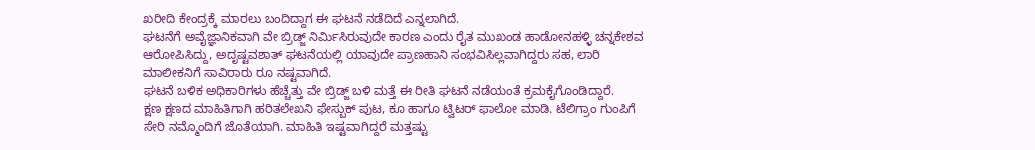ಖರೀದಿ ಕೇಂದ್ರಕ್ಕೆ ಮಾರಲು ಬಂದಿದ್ದಾಗ ಈ ಘಟನೆ ನಡೆದಿದೆ ಎನ್ನಲಾಗಿದೆ.
ಘಟನೆಗೆ ಅವೈಜ್ಞಾನಿಕವಾಗಿ ವೇ ಬ್ರಿಡ್ಜ್ ನಿರ್ಮಿಸಿರುವುದೇ ಕಾರಣ ಎಂದು ರೈತ ಮುಖಂಡ ಹಾಡೋನಹಳ್ಳಿ ಚನ್ನಕೇಶವ ಆರೋಪಿಸಿದ್ದು, ಅದೃಷ್ಟವಶಾತ್ ಘಟನೆಯಲ್ಲಿ ಯಾವುದೇ ಪ್ರಾಣಹಾನಿ ಸಂಭವಿಸಿಲ್ಲವಾಗಿದ್ದರು ಸಹ, ಲಾರಿ ಮಾಲೀಕನಿಗೆ ಸಾವಿರಾರು ರೂ ನಷ್ಟವಾಗಿದೆ.
ಘಟನೆ ಬಳಿಕ ಅಧಿಕಾರಿಗಳು ಹೆಚ್ಚೆತ್ತು ವೇ ಬ್ರಿಡ್ಜ್ ಬಳಿ ಮತ್ತೆ ಈ ರೀತಿ ಘಟನೆ ನಡೆಯಂತೆ ಕ್ರಮಕೈಗೊಂಡಿದ್ದಾರೆ.
ಕ್ಷಣ ಕ್ಷಣದ ಮಾಹಿತಿಗಾಗಿ ಹರಿತಲೇಖನಿ ಫೇಸ್ಬುಕ್ ಪುಟ, ಕೂ ಹಾಗೂ ಟ್ವಿಟರ್ ಫಾಲೋ ಮಾಡಿ. ಟೆಲಿಗ್ರಾಂ ಗುಂಪಿಗೆ ಸೇರಿ ನಮ್ಮೊಂದಿಗೆ ಜೊತೆಯಾಗಿ. ಮಾಹಿತಿ ಇಷ್ಟವಾಗಿದ್ದರೆ ಮತ್ತಷ್ಟು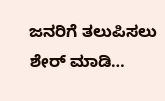ಜನರಿಗೆ ತಲುಪಿಸಲು ಶೇರ್ ಮಾಡಿ…